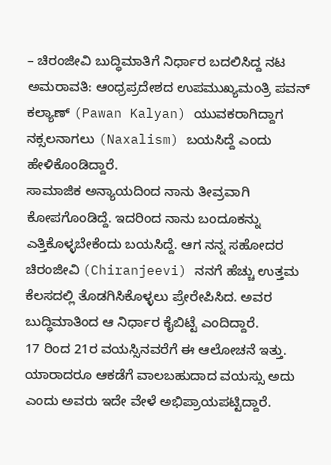– ಚಿರಂಜೀವಿ ಬುದ್ಧಿಮಾತಿಗೆ ನಿರ್ಧಾರ ಬದಲಿಸಿದ್ದ ನಟ
ಅಮರಾವತಿ: ಆಂಧ್ರಪ್ರದೇಶದ ಉಪಮುಖ್ಯಮಂತ್ರಿ ಪವನ್ ಕಲ್ಯಾಣ್ (Pawan Kalyan) ಯುವಕರಾಗಿದ್ದಾಗ ನಕ್ಸಲನಾಗಲು (Naxalism) ಬಯಸಿದ್ದೆ ಎಂದು ಹೇಳಿಕೊಂಡಿದ್ದಾರೆ.
ಸಾಮಾಜಿಕ ಅನ್ಯಾಯದಿಂದ ನಾನು ತೀವ್ರವಾಗಿ ಕೋಪಗೊಂಡಿದ್ದೆ. ಇದರಿಂದ ನಾನು ಬಂದೂಕನ್ನು ಎತ್ತಿಕೊಳ್ಳಬೇಕೆಂದು ಬಯಸಿದ್ದೆ. ಆಗ ನನ್ನ ಸಹೋದರ ಚಿರಂಜೀವಿ (Chiranjeevi) ನನಗೆ ಹೆಚ್ಚು ಉತ್ತಮ ಕೆಲಸದಲ್ಲಿ ತೊಡಗಿಸಿಕೊಳ್ಳಲು ಪ್ರೇರೇಪಿಸಿದ. ಅವರ ಬುದ್ಧಿಮಾತಿಂದ ಆ ನಿರ್ಧಾರ ಕೈಬಿಟ್ಟೆ ಎಂದಿದ್ದಾರೆ.
17 ರಿಂದ 21ರ ವಯಸ್ಸಿನವರೆಗೆ ಈ ಆಲೋಚನೆ ಇತ್ತು. ಯಾರಾದರೂ ಆಕಡೆಗೆ ವಾಲಬಹುದಾದ ವಯಸ್ಸು ಅದು ಎಂದು ಅವರು ಇದೇ ವೇಳೆ ಅಭಿಪ್ರಾಯಪಟ್ಟಿದ್ದಾರೆ.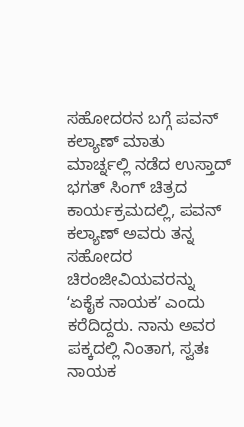ಸಹೋದರನ ಬಗ್ಗೆ ಪವನ್ ಕಲ್ಯಾಣ್ ಮಾತು
ಮಾರ್ಚ್ನಲ್ಲಿ ನಡೆದ ಉಸ್ತಾದ್ ಭಗತ್ ಸಿಂಗ್ ಚಿತ್ರದ ಕಾರ್ಯಕ್ರಮದಲ್ಲಿ, ಪವನ್ ಕಲ್ಯಾಣ್ ಅವರು ತನ್ನ ಸಹೋದರ ಚಿರಂಜೀವಿಯವರನ್ನು ʻಏಕೈಕ ನಾಯಕʼ ಎಂದು ಕರೆದಿದ್ದರು. ನಾನು ಅವರ ಪಕ್ಕದಲ್ಲಿ ನಿಂತಾಗ, ಸ್ವತಃ ನಾಯಕ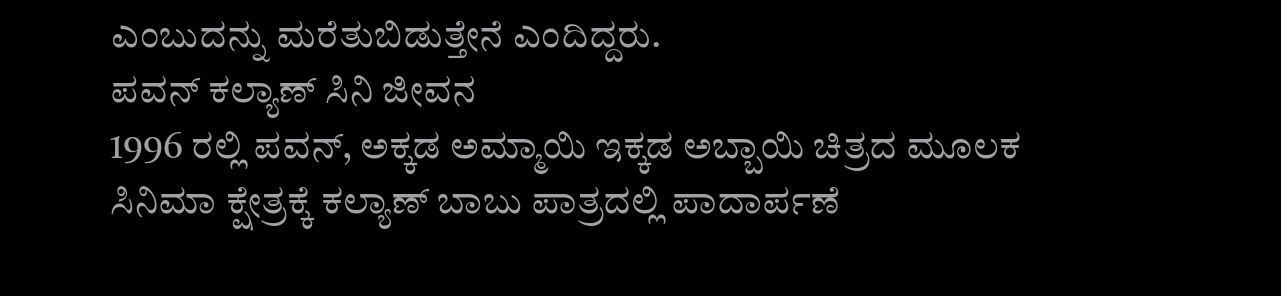ಎಂಬುದನ್ನು ಮರೆತುಬಿಡುತ್ತೇನೆ ಎಂದಿದ್ದರು.
ಪವನ್ ಕಲ್ಯಾಣ್ ಸಿನಿ ಜೀವನ
1996 ರಲ್ಲಿ ಪವನ್, ಅಕ್ಕಡ ಅಮ್ಮಾಯಿ ಇಕ್ಕಡ ಅಬ್ಬಾಯಿ ಚಿತ್ರದ ಮೂಲಕ ಸಿನಿಮಾ ಕ್ಷೇತ್ರಕ್ಕೆ ಕಲ್ಯಾಣ್ ಬಾಬು ಪಾತ್ರದಲ್ಲಿ ಪಾದಾರ್ಪಣೆ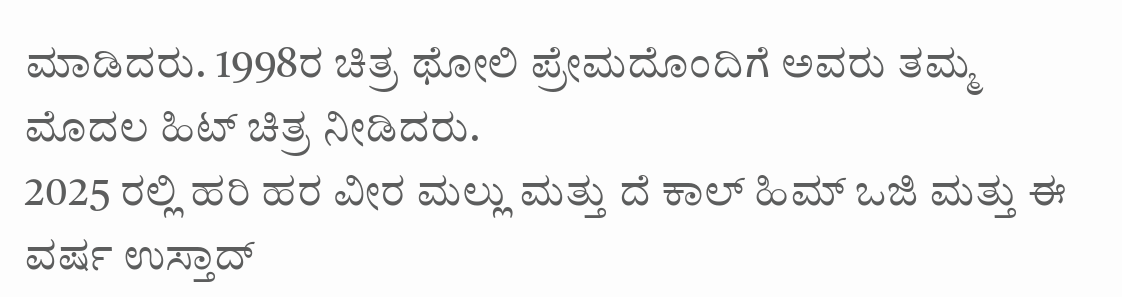ಮಾಡಿದರು. 1998ರ ಚಿತ್ರ ಥೋಲಿ ಪ್ರೇಮದೊಂದಿಗೆ ಅವರು ತಮ್ಮ ಮೊದಲ ಹಿಟ್ ಚಿತ್ರ ನೀಡಿದರು.
2025 ರಲ್ಲಿ ಹರಿ ಹರ ವೀರ ಮಲ್ಲು ಮತ್ತು ದೆ ಕಾಲ್ ಹಿಮ್ ಒಜಿ ಮತ್ತು ಈ ವರ್ಷ ಉಸ್ತಾದ್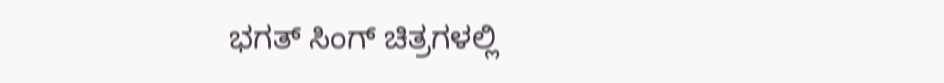ಭಗತ್ ಸಿಂಗ್ ಚಿತ್ರಗಳಲ್ಲಿ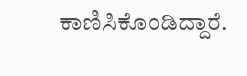ಕಾಣಿಸಿಕೊಂಡಿದ್ದಾರೆ.